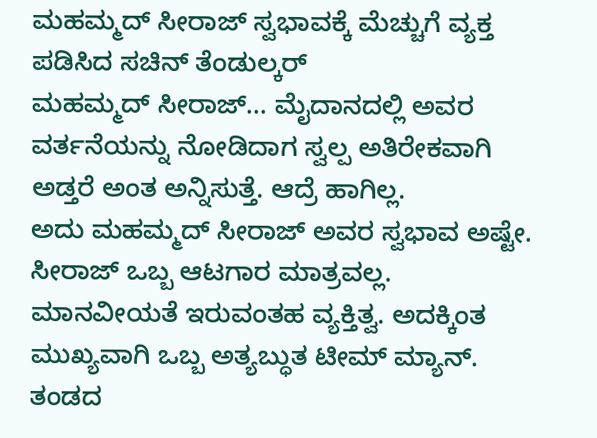ಮಹಮ್ಮದ್ ಸೀರಾಜ್ ಸ್ವಭಾವಕ್ಕೆ ಮೆಚ್ಚುಗೆ ವ್ಯಕ್ತ ಪಡಿಸಿದ ಸಚಿನ್ ತೆಂಡುಲ್ಕರ್
ಮಹಮ್ಮದ್ ಸೀರಾಜ್… ಮೈದಾನದಲ್ಲಿ ಅವರ ವರ್ತನೆಯನ್ನು ನೋಡಿದಾಗ ಸ್ವಲ್ಪ ಅತಿರೇಕವಾಗಿ ಅಡ್ತರೆ ಅಂತ ಅನ್ನಿಸುತ್ತೆ. ಆದ್ರೆ ಹಾಗಿಲ್ಲ.
ಅದು ಮಹಮ್ಮದ್ ಸೀರಾಜ್ ಅವರ ಸ್ವಭಾವ ಅಷ್ಟೇ. ಸೀರಾಜ್ ಒಬ್ಬ ಆಟಗಾರ ಮಾತ್ರವಲ್ಲ. ಮಾನವೀಯತೆ ಇರುವಂತಹ ವ್ಯಕ್ತಿತ್ವ. ಅದಕ್ಕಿಂತ ಮುಖ್ಯವಾಗಿ ಒಬ್ಬ ಅತ್ಯಬ್ಧುತ ಟೀಮ್ ಮ್ಯಾನ್.
ತಂಡದ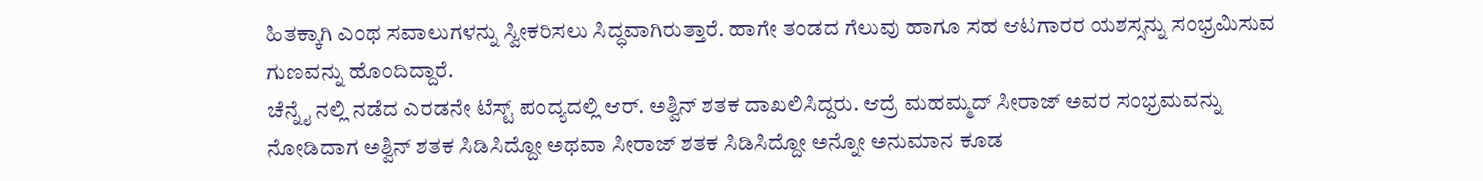ಹಿತಕ್ಕಾಗಿ ಎಂಥ ಸವಾಲುಗಳನ್ನು ಸ್ವೀಕರಿಸಲು ಸಿದ್ಧವಾಗಿರುತ್ತಾರೆ. ಹಾಗೇ ತಂಡದ ಗೆಲುವು ಹಾಗೂ ಸಹ ಆಟಗಾರರ ಯಶಸ್ಸನ್ನು ಸಂಭ್ರಮಿಸುವ ಗುಣವನ್ನು ಹೊಂದಿದ್ದಾರೆ.
ಚೆನ್ನೈ ನಲ್ಲಿ ನಡೆದ ಎರಡನೇ ಟೆಸ್ಟ್ ಪಂದ್ಯದಲ್ಲಿ ಆರ್. ಅಶ್ವಿನ್ ಶತಕ ದಾಖಲಿಸಿದ್ದರು. ಆದ್ರೆ ಮಹಮ್ಮದ್ ಸೀರಾಜ್ ಅವರ ಸಂಭ್ರಮವನ್ನು ನೋಡಿದಾಗ ಅಶ್ವಿನ್ ಶತಕ ಸಿಡಿಸಿದ್ದೋ ಅಥವಾ ಸೀರಾಜ್ ಶತಕ ಸಿಡಿಸಿದ್ದೋ ಅನ್ನೋ ಅನುಮಾನ ಕೂಡ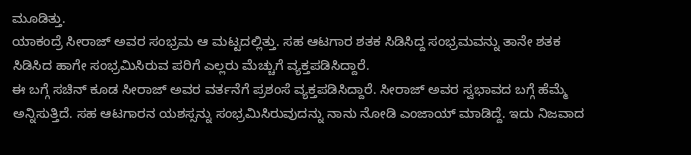ಮೂಡಿತ್ತು.
ಯಾಕಂದ್ರೆ ಸೀರಾಜ್ ಅವರ ಸಂಭ್ರಮ ಆ ಮಟ್ಟದಲ್ಲಿತ್ತು. ಸಹ ಆಟಗಾರ ಶತಕ ಸಿಡಿಸಿದ್ದ ಸಂಭ್ರಮವನ್ನು ತಾನೇ ಶತಕ ಸಿಡಿಸಿದ ಹಾಗೇ ಸಂಭ್ರಮಿಸಿರುವ ಪರಿಗೆ ಎಲ್ಲರು ಮೆಚ್ಚುಗೆ ವ್ಯಕ್ತಪಡಿಸಿದ್ದಾರೆ.
ಈ ಬಗ್ಗೆ ಸಚಿನ್ ಕೂಡ ಸೀರಾಜ್ ಅವರ ವರ್ತನೆಗೆ ಪ್ರಶಂಸೆ ವ್ಯಕ್ತಪಡಿಸಿದ್ದಾರೆ. ಸೀರಾಜ್ ಅವರ ಸ್ವಭಾವದ ಬಗ್ಗೆ ಹೆಮ್ಮೆ ಅನ್ನಿಸುತ್ತಿದೆ. ಸಹ ಆಟಗಾರನ ಯಶಸ್ಸನ್ನು ಸಂಭ್ರಮಿಸಿರುವುದನ್ನು ನಾನು ನೋಡಿ ಎಂಜಾಯ್ ಮಾಡಿದ್ದೆ. ಇದು ನಿಜವಾದ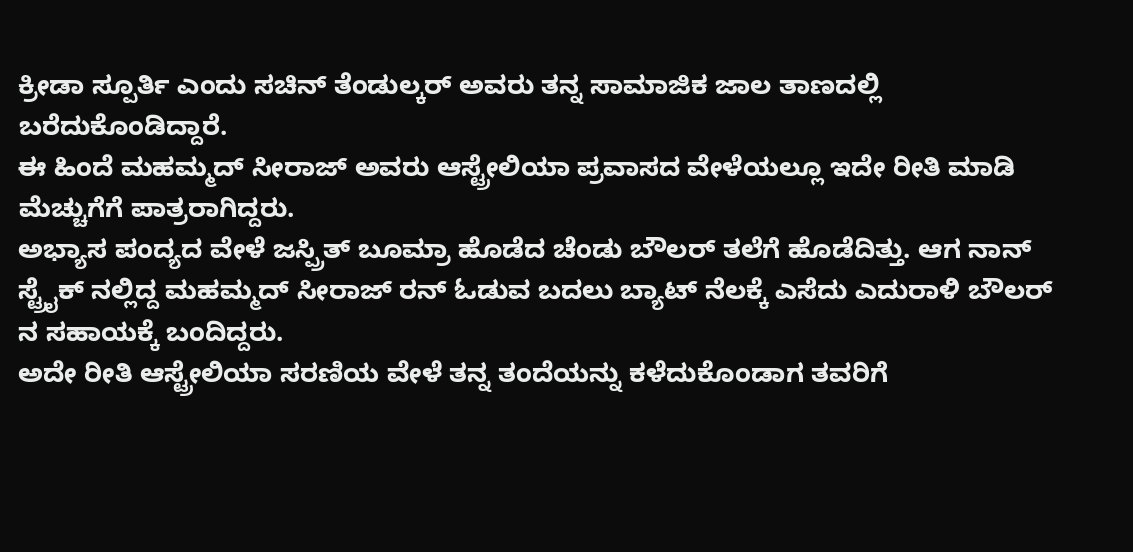ಕ್ರೀಡಾ ಸ್ಪೂರ್ತಿ ಎಂದು ಸಚಿನ್ ತೆಂಡುಲ್ಕರ್ ಅವರು ತನ್ನ ಸಾಮಾಜಿಕ ಜಾಲ ತಾಣದಲ್ಲಿ ಬರೆದುಕೊಂಡಿದ್ದಾರೆ.
ಈ ಹಿಂದೆ ಮಹಮ್ಮದ್ ಸೀರಾಜ್ ಅವರು ಆಸ್ಟ್ರೇಲಿಯಾ ಪ್ರವಾಸದ ವೇಳೆಯಲ್ಲೂ ಇದೇ ರೀತಿ ಮಾಡಿ ಮೆಚ್ಚುಗೆಗೆ ಪಾತ್ರರಾಗಿದ್ದರು.
ಅಭ್ಯಾಸ ಪಂದ್ಯದ ವೇಳೆ ಜಸ್ಪ್ರಿತ್ ಬೂಮ್ರಾ ಹೊಡೆದ ಚೆಂಡು ಬೌಲರ್ ತಲೆಗೆ ಹೊಡೆದಿತ್ತು. ಆಗ ನಾನ್ ಸ್ಟ್ರೈಕ್ ನಲ್ಲಿದ್ದ ಮಹಮ್ಮದ್ ಸೀರಾಜ್ ರನ್ ಓಡುವ ಬದಲು ಬ್ಯಾಟ್ ನೆಲಕ್ಕೆ ಎಸೆದು ಎದುರಾಳಿ ಬೌಲರ್ ನ ಸಹಾಯಕ್ಕೆ ಬಂದಿದ್ದರು.
ಅದೇ ರೀತಿ ಆಸ್ಟ್ರೇಲಿಯಾ ಸರಣಿಯ ವೇಳೆ ತನ್ನ ತಂದೆಯನ್ನು ಕಳೆದುಕೊಂಡಾಗ ತವರಿಗೆ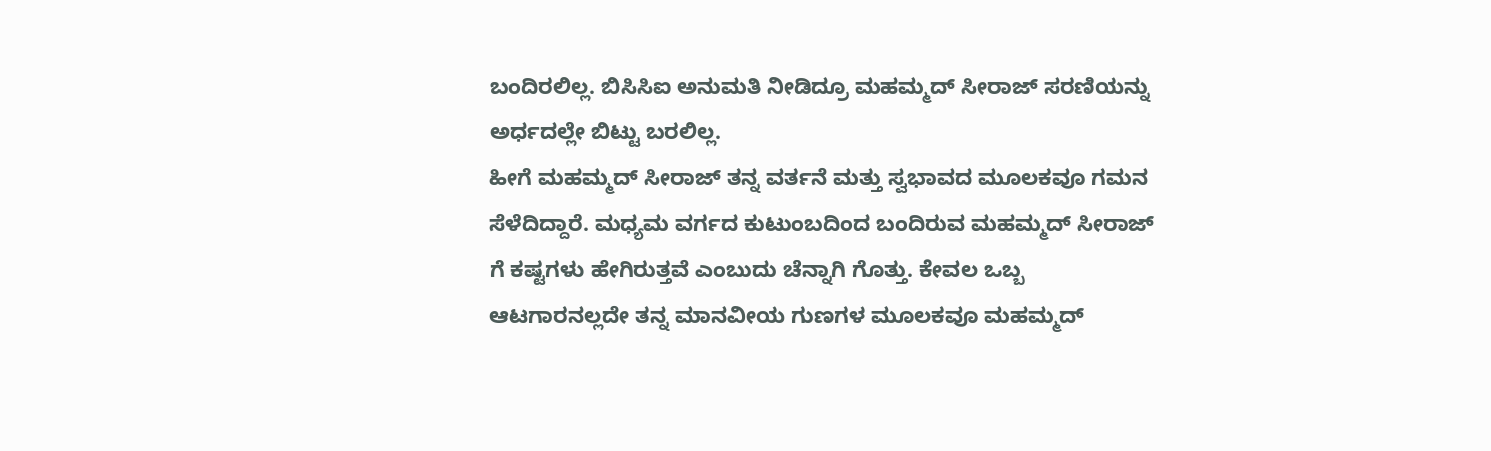ಬಂದಿರಲಿಲ್ಲ. ಬಿಸಿಸಿಐ ಅನುಮತಿ ನೀಡಿದ್ರೂ ಮಹಮ್ಮದ್ ಸೀರಾಜ್ ಸರಣಿಯನ್ನು ಅರ್ಧದಲ್ಲೇ ಬಿಟ್ಟು ಬರಲಿಲ್ಲ.
ಹೀಗೆ ಮಹಮ್ಮದ್ ಸೀರಾಜ್ ತನ್ನ ವರ್ತನೆ ಮತ್ತು ಸ್ವಭಾವದ ಮೂಲಕವೂ ಗಮನ ಸೆಳೆದಿದ್ದಾರೆ. ಮಧ್ಯಮ ವರ್ಗದ ಕುಟುಂಬದಿಂದ ಬಂದಿರುವ ಮಹಮ್ಮದ್ ಸೀರಾಜ್ ಗೆ ಕಷ್ಟಗಳು ಹೇಗಿರುತ್ತವೆ ಎಂಬುದು ಚೆನ್ನಾಗಿ ಗೊತ್ತು. ಕೇವಲ ಒಬ್ಬ ಆಟಗಾರನಲ್ಲದೇ ತನ್ನ ಮಾನವೀಯ ಗುಣಗಳ ಮೂಲಕವೂ ಮಹಮ್ಮದ್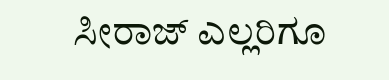ಸೀರಾಜ್ ಎಲ್ಲರಿಗೂ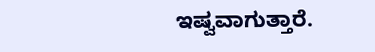ಇಷ್ವವಾಗುತ್ತಾರೆ.